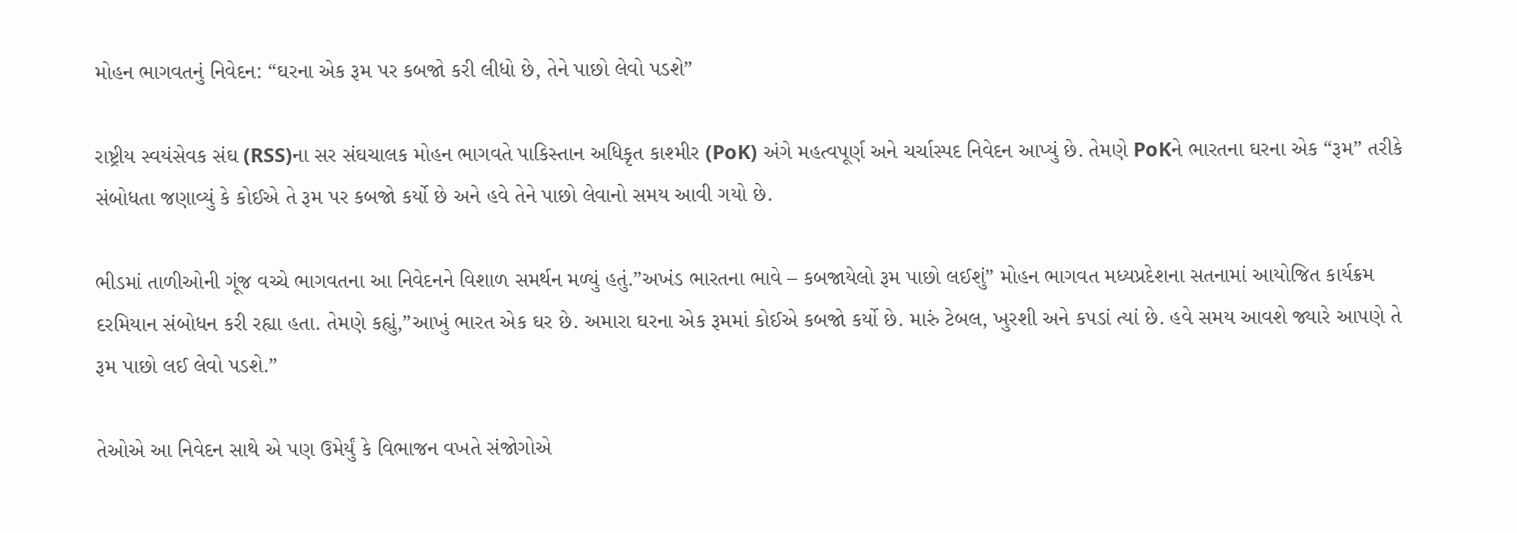મોહન ભાગવતનું નિવેદન: “ઘરના એક રૂમ પર કબજો કરી લીધો છે, તેને પાછો લેવો પડશે”

રાષ્ટ્રીય સ્વયંસેવક સંઘ (RSS)ના સર સંઘચાલક મોહન ભાગવતે પાકિસ્તાન અધિકૃત કાશ્મીર (PoK) અંગે મહત્વપૂર્ણ અને ચર્ચાસ્પદ નિવેદન આપ્યું છે. તેમણે PoKને ભારતના ઘરના એક “રૂમ” તરીકે સંબોધતા જણાવ્યું કે કોઈએ તે રૂમ પર કબજો કર્યો છે અને હવે તેને પાછો લેવાનો સમય આવી ગયો છે.

ભીડમાં તાળીઓની ગૂંજ વચ્ચે ભાગવતના આ નિવેદનને વિશાળ સમર્થન મળ્યું હતું.”અખંડ ભારતના ભાવે – કબજાયેલો રૂમ પાછો લઈશું” મોહન ભાગવત મધ્યપ્રદેશના સતનામાં આયોજિત કાર્યક્રમ દરમિયાન સંબોધન કરી રહ્યા હતા. તેમણે કહ્યું,”આખું ભારત એક ઘર છે. અમારા ઘરના એક રૂમમાં કોઈએ કબજો કર્યો છે. મારું ટેબલ, ખુરશી અને કપડાં ત્યાં છે. હવે સમય આવશે જ્યારે આપણે તે રૂમ પાછો લઈ લેવો પડશે.”

તેઓએ આ નિવેદન સાથે એ પણ ઉમેર્યું કે વિભાજન વખતે સંજોગોએ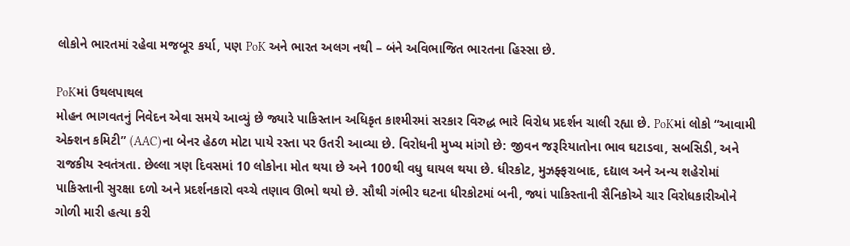લોકોને ભારતમાં રહેવા મજબૂર કર્યા, પણ PoK અને ભારત અલગ નથી – બંને અવિભાજિત ભારતના હિસ્સા છે.

PoKમાં ઉથલપાથલ
મોહન ભાગવતનું નિવેદન એવા સમયે આવ્યું છે જ્યારે પાકિસ્તાન અધિકૃત કાશ્મીરમાં સરકાર વિરુદ્ધ ભારે વિરોધ પ્રદર્શન ચાલી રહ્યા છે. PoKમાં લોકો “આવામી એક્શન કમિટી” (AAC)ના બેનર હેઠળ મોટા પાયે રસ્તા પર ઉતરી આવ્યા છે. વિરોધની મુખ્ય માંગો છે: જીવન જરૂરિયાતોના ભાવ ઘટાડવા, સબસિડી, અને રાજકીય સ્વતંત્રતા. છેલ્લા ત્રણ દિવસમાં 10 લોકોના મોત થયા છે અને 100થી વધુ ઘાયલ થયા છે. ધીરકોટ, મુઝફ્ફરાબાદ, દદ્યાલ અને અન્ય શહેરોમાં પાકિસ્તાની સુરક્ષા દળો અને પ્રદર્શનકારો વચ્ચે તણાવ ઊભો થયો છે. સૌથી ગંભીર ઘટના ધીરકોટમાં બની, જ્યાં પાકિસ્તાની સૈનિકોએ ચાર વિરોધકારીઓને ગોળી મારી હત્યા કરી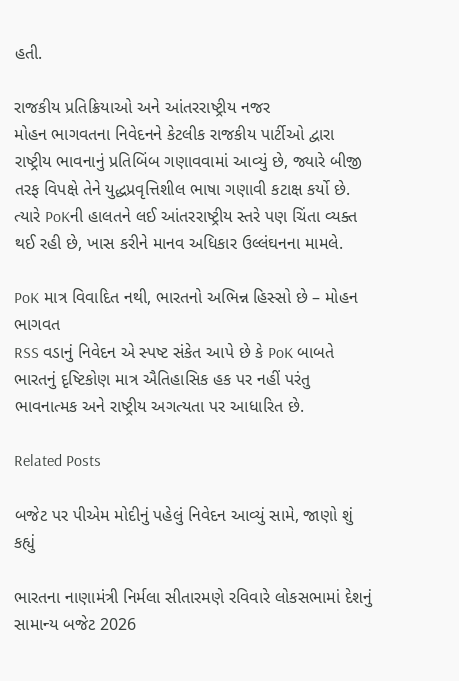હતી.

રાજકીય પ્રતિક્રિયાઓ અને આંતરરાષ્ટ્રીય નજર
મોહન ભાગવતના નિવેદનને કેટલીક રાજકીય પાર્ટીઓ દ્વારા રાષ્ટ્રીય ભાવનાનું પ્રતિબિંબ ગણાવવામાં આવ્યું છે, જ્યારે બીજી તરફ વિપક્ષે તેને યુદ્ધપ્રવૃત્તિશીલ ભાષા ગણાવી કટાક્ષ કર્યો છે. ત્યારે PoKની હાલતને લઈ આંતરરાષ્ટ્રીય સ્તરે પણ ચિંતા વ્યક્ત થઈ રહી છે, ખાસ કરીને માનવ અધિકાર ઉલ્લંઘનના મામલે.

PoK માત્ર વિવાદિત નથી, ભારતનો અભિન્ન હિસ્સો છે – મોહન ભાગવત
RSS વડાનું નિવેદન એ સ્પષ્ટ સંકેત આપે છે કે PoK બાબતે ભારતનું દૃષ્ટિકોણ માત્ર ઐતિહાસિક હક પર નહીં પરંતુ ભાવનાત્મક અને રાષ્ટ્રીય અગત્યતા પર આધારિત છે.

Related Posts

બજેટ પર પીએમ મોદીનું પહેલું નિવેદન આવ્યું સામે, જાણો શું કહ્યું

ભારતના નાણામંત્રી નિર્મલા સીતારમણે રવિવારે લોકસભામાં દેશનું સામાન્ય બજેટ 2026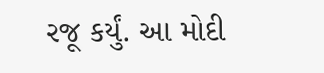રજૂ કર્યું. આ મોદી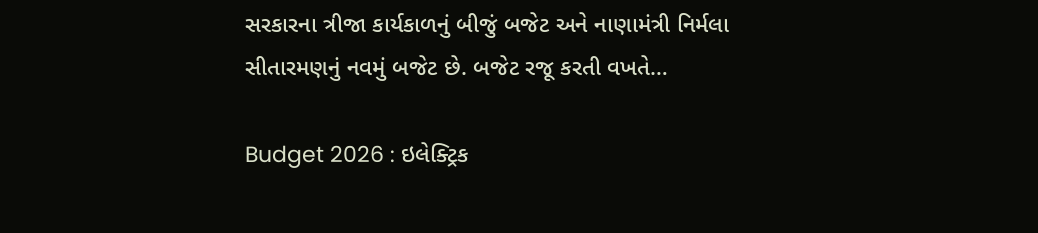સરકારના ત્રીજા કાર્યકાળનું બીજું બજેટ અને નાણામંત્રી નિર્મલા સીતારમણનું નવમું બજેટ છે. બજેટ રજૂ કરતી વખતે…

Budget 2026 : ઇલેક્ટ્રિક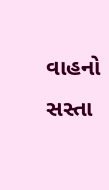વાહનો સસ્તા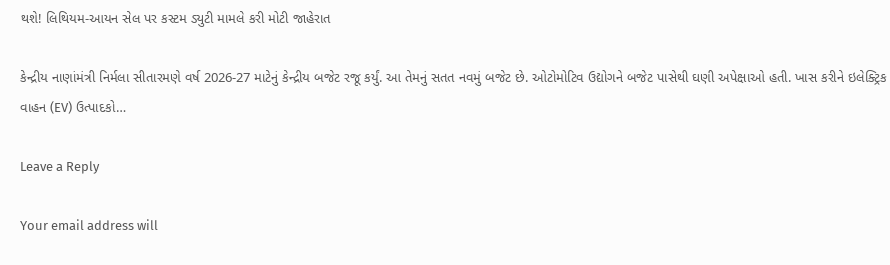થશે! લિથિયમ-આયન સેલ પર કસ્ટમ ડ્યુટી મામલે કરી મોટી જાહેરાત

કેન્દ્રીય નાણાંમંત્રી નિર્મલા સીતારમણે વર્ષ 2026-27 માટેનું કેન્દ્રીય બજેટ રજૂ કર્યું. આ તેમનું સતત નવમું બજેટ છે. ઓટોમોટિવ ઉદ્યોગને બજેટ પાસેથી ઘણી અપેક્ષાઓ હતી. ખાસ કરીને ઇલેક્ટ્રિક વાહન (EV) ઉત્પાદકો…

Leave a Reply

Your email address will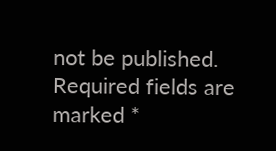not be published. Required fields are marked *